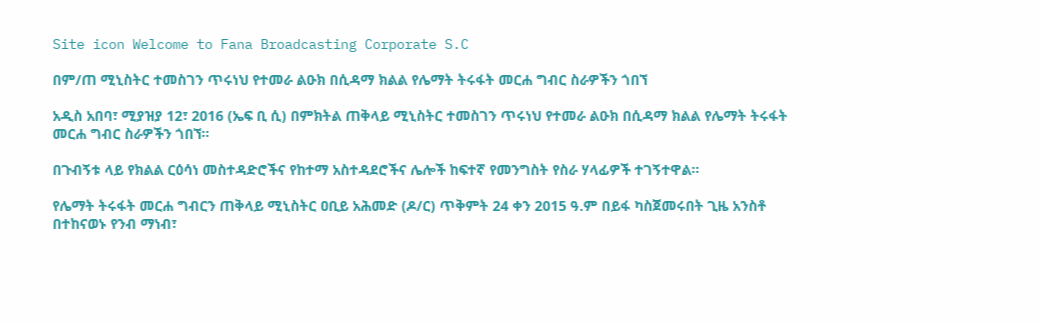Site icon Welcome to Fana Broadcasting Corporate S.C

በም/ጠ ሚኒስትር ተመስገን ጥሩነህ የተመራ ልዑክ በሲዳማ ክልል የሌማት ትሩፋት መርሐ ግብር ስራዎችን ጎበኘ

አዲስ አበባ፣ ሚያዝያ 12፣ 2016 (ኤፍ ቢ ሲ) በምክትል ጠቅላይ ሚኒስትር ተመስገን ጥሩነህ የተመራ ልዑክ በሲዳማ ክልል የሌማት ትሩፋት መርሐ ግብር ስራዎችን ጎበኘ።

በጉብኝቱ ላይ የክልል ርዕሳነ መስተዳድሮችና የከተማ አስተዳደሮችና ሌሎች ከፍተኛ የመንግስት የስራ ሃላፊዎች ተገኝተዋል።

የሌማት ትሩፋት መርሐ ግብርን ጠቅላይ ሚኒስትር ዐቢይ አሕመድ (ዶ/ር) ጥቅምት 24 ቀን 2015 ዓ.ም በይፋ ካስጀመሩበት ጊዜ አንስቶ በተከናወኑ የንብ ማነብ፣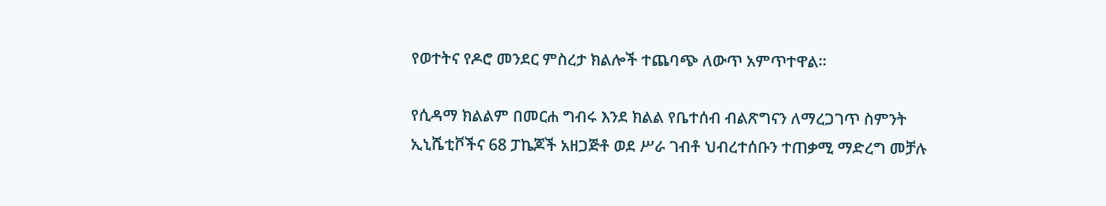የወተትና የዶሮ መንደር ምስረታ ክልሎች ተጨባጭ ለውጥ አምጥተዋል።

የሲዳማ ክልልም በመርሐ ግብሩ እንደ ክልል የቤተሰብ ብልጽግናን ለማረጋገጥ ስምንት ኢኒሼቲቮችና 68 ፓኬጆች አዘጋጅቶ ወደ ሥራ ገብቶ ህብረተሰቡን ተጠቃሚ ማድረግ መቻሉ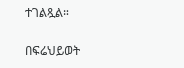ተገልጿል።

በፍሬህይወት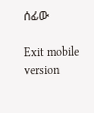ሰፊው

Exit mobile version